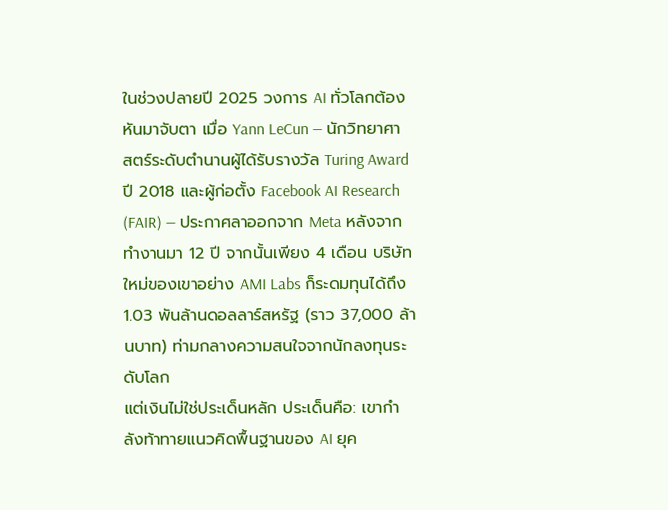ในช่วงปลายปี 2025 วงการ AI ทั่วโลกต้องหันมาจับตา เมื่อ Yann LeCun — นักวิทยาศาสตร์ระดับตำนานผู้ได้รับรางวัล Turing Award ปี 2018 และผู้ก่อตั้ง Facebook AI Research (FAIR) — ประกาศลาออกจาก Meta หลังจากทำงานมา 12 ปี จากนั้นเพียง 4 เดือน บริษัทใหม่ของเขาอย่าง AMI Labs ก็ระดมทุนได้ถึง 1.03 พันล้านดอลลาร์สหรัฐ (ราว 37,000 ล้านบาท) ท่ามกลางความสนใจจากนักลงทุนระดับโลก
แต่เงินไม่ใช่ประเด็นหลัก ประเด็นคือ: เขากำลังท้าทายแนวคิดพื้นฐานของ AI ยุค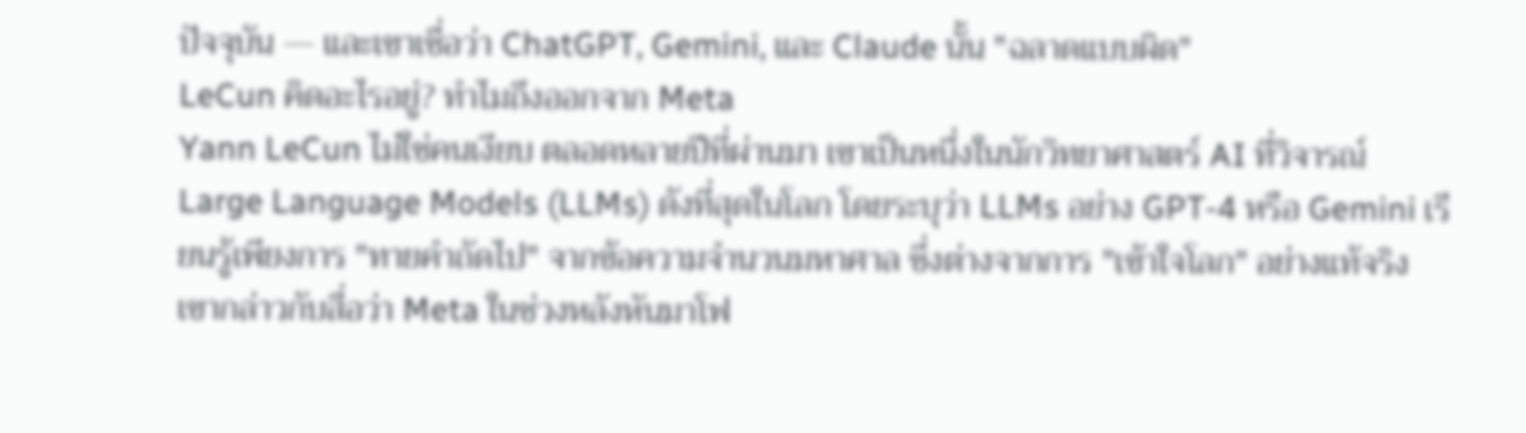ปัจจุบัน — และเขาเชื่อว่า ChatGPT, Gemini, และ Claude นั้น "ฉลาดแบบผิด"
LeCun คิดอะไรอยู่? ทำไมถึงออกจาก Meta
Yann LeCun ไม่ใช่คนเงียบ ตลอดหลายปีที่ผ่านมา เขาเป็นหนึ่งในนักวิทยาศาสตร์ AI ที่วิจารณ์ Large Language Models (LLMs) ดังที่สุดในโลก โดยระบุว่า LLMs อย่าง GPT-4 หรือ Gemini เรียนรู้เพียงการ "ทายคำถัดไป" จากข้อความจำนวนมหาศาล ซึ่งต่างจากการ "เข้าใจโลก" อย่างแท้จริง
เขากล่าวกับสื่อว่า Meta ในช่วงหลังหันมาโฟ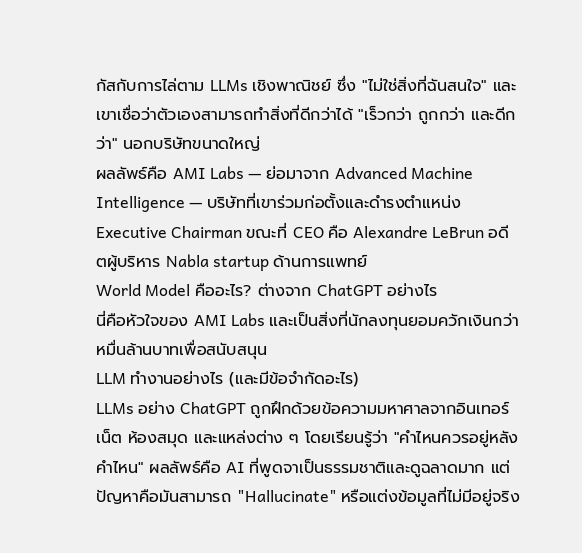กัสกับการไล่ตาม LLMs เชิงพาณิชย์ ซึ่ง "ไม่ใช่สิ่งที่ฉันสนใจ" และเขาเชื่อว่าตัวเองสามารถทำสิ่งที่ดีกว่าได้ "เร็วกว่า ถูกกว่า และดีกว่า" นอกบริษัทขนาดใหญ่
ผลลัพธ์คือ AMI Labs — ย่อมาจาก Advanced Machine Intelligence — บริษัทที่เขาร่วมก่อตั้งและดำรงตำแหน่ง Executive Chairman ขณะที่ CEO คือ Alexandre LeBrun อดีตผู้บริหาร Nabla startup ด้านการแพทย์
World Model คืออะไร? ต่างจาก ChatGPT อย่างไร
นี่คือหัวใจของ AMI Labs และเป็นสิ่งที่นักลงทุนยอมควักเงินกว่าหมื่นล้านบาทเพื่อสนับสนุน
LLM ทำงานอย่างไร (และมีข้อจำกัดอะไร)
LLMs อย่าง ChatGPT ถูกฝึกด้วยข้อความมหาศาลจากอินเทอร์เน็ต ห้องสมุด และแหล่งต่าง ๆ โดยเรียนรู้ว่า "คำไหนควรอยู่หลังคำไหน" ผลลัพธ์คือ AI ที่พูดจาเป็นธรรมชาติและดูฉลาดมาก แต่ปัญหาคือมันสามารถ "Hallucinate" หรือแต่งข้อมูลที่ไม่มีอยู่จริง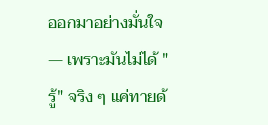ออกมาอย่างมั่นใจ — เพราะมันไม่ได้ "รู้" จริง ๆ แค่ทายด้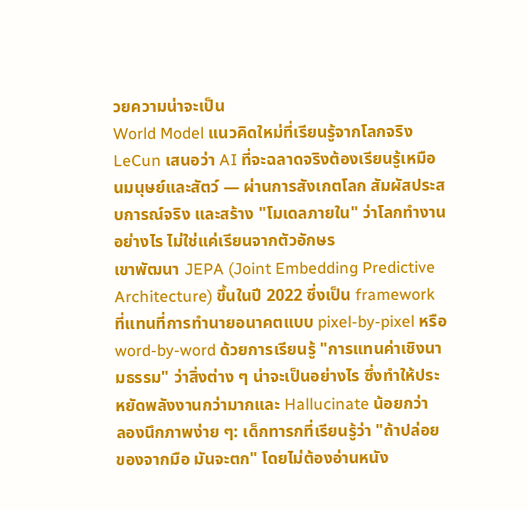วยความน่าจะเป็น
World Model แนวคิดใหม่ที่เรียนรู้จากโลกจริง
LeCun เสนอว่า AI ที่จะฉลาดจริงต้องเรียนรู้เหมือนมนุษย์และสัตว์ — ผ่านการสังเกตโลก สัมผัสประสบการณ์จริง และสร้าง "โมเดลภายใน" ว่าโลกทำงานอย่างไร ไม่ใช่แค่เรียนจากตัวอักษร
เขาพัฒนา JEPA (Joint Embedding Predictive Architecture) ขึ้นในปี 2022 ซึ่งเป็น framework ที่แทนที่การทำนายอนาคตแบบ pixel-by-pixel หรือ word-by-word ด้วยการเรียนรู้ "การแทนค่าเชิงนามธรรม" ว่าสิ่งต่าง ๆ น่าจะเป็นอย่างไร ซึ่งทำให้ประหยัดพลังงานกว่ามากและ Hallucinate น้อยกว่า
ลองนึกภาพง่าย ๆ: เด็กทารกที่เรียนรู้ว่า "ถ้าปล่อยของจากมือ มันจะตก" โดยไม่ต้องอ่านหนัง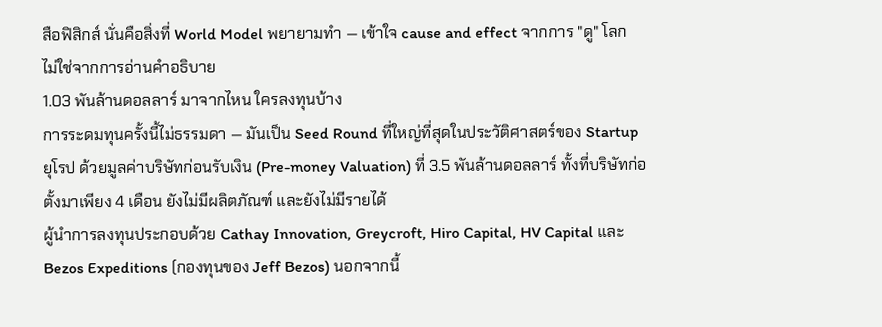สือฟิสิกส์ นั่นคือสิ่งที่ World Model พยายามทำ — เข้าใจ cause and effect จากการ "ดู" โลก ไม่ใช่จากการอ่านคำอธิบาย
1.03 พันล้านดอลลาร์ มาจากไหน ใครลงทุนบ้าง
การระดมทุนครั้งนี้ไม่ธรรมดา — มันเป็น Seed Round ที่ใหญ่ที่สุดในประวัติศาสตร์ของ Startup ยุโรป ด้วยมูลค่าบริษัทก่อนรับเงิน (Pre-money Valuation) ที่ 3.5 พันล้านดอลลาร์ ทั้งที่บริษัทก่อตั้งมาเพียง 4 เดือน ยังไม่มีผลิตภัณฑ์ และยังไม่มีรายได้
ผู้นำการลงทุนประกอบด้วย Cathay Innovation, Greycroft, Hiro Capital, HV Capital และ Bezos Expeditions (กองทุนของ Jeff Bezos) นอกจากนี้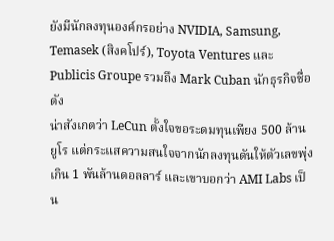ยังมีนักลงทุนองค์กรอย่าง NVIDIA, Samsung, Temasek (สิงคโปร์), Toyota Ventures และ Publicis Groupe รวมถึง Mark Cuban นักธุรกิจชื่อดัง
น่าสังเกตว่า LeCun ตั้งใจขอระดมทุนเพียง 500 ล้านยูโร แต่กระแสความสนใจจากนักลงทุนดันให้ตัวเลขพุ่งเกิน 1 พันล้านดอลลาร์ และเขาบอกว่า AMI Labs เป็น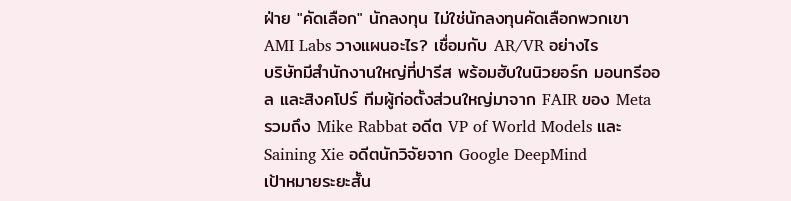ฝ่าย "คัดเลือก" นักลงทุน ไม่ใช่นักลงทุนคัดเลือกพวกเขา
AMI Labs วางแผนอะไร? เชื่อมกับ AR/VR อย่างไร
บริษัทมีสำนักงานใหญ่ที่ปารีส พร้อมฮับในนิวยอร์ก มอนทรีออล และสิงคโปร์ ทีมผู้ก่อตั้งส่วนใหญ่มาจาก FAIR ของ Meta รวมถึง Mike Rabbat อดีต VP of World Models และ Saining Xie อดีตนักวิจัยจาก Google DeepMind
เป้าหมายระยะสั้น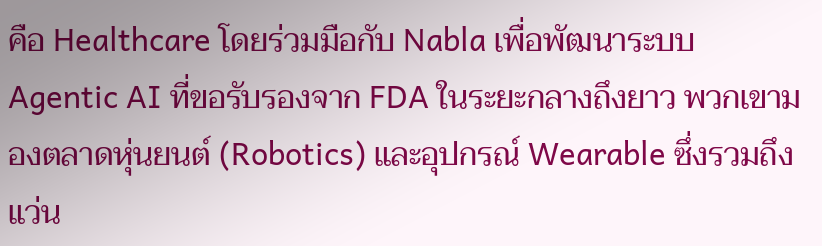คือ Healthcare โดยร่วมมือกับ Nabla เพื่อพัฒนาระบบ Agentic AI ที่ขอรับรองจาก FDA ในระยะกลางถึงยาว พวกเขามองตลาดหุ่นยนต์ (Robotics) และอุปกรณ์ Wearable ซึ่งรวมถึงแว่น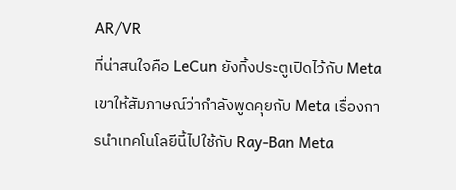AR/VR
ที่น่าสนใจคือ LeCun ยังทิ้งประตูเปิดไว้กับ Meta เขาให้สัมภาษณ์ว่ากำลังพูดคุยกับ Meta เรื่องการนำเทคโนโลยีนี้ไปใช้กับ Ray-Ban Meta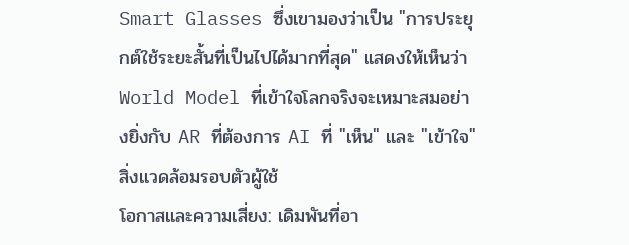Smart Glasses ซึ่งเขามองว่าเป็น "การประยุกต์ใช้ระยะสั้นที่เป็นไปได้มากที่สุด" แสดงให้เห็นว่า World Model ที่เข้าใจโลกจริงจะเหมาะสมอย่างยิ่งกับ AR ที่ต้องการ AI ที่ "เห็น" และ "เข้าใจ" สิ่งแวดล้อมรอบตัวผู้ใช้
โอกาสและความเสี่ยง: เดิมพันที่อา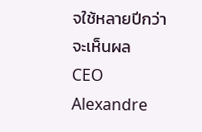จใช้หลายปีกว่าจะเห็นผล
CEO Alexandre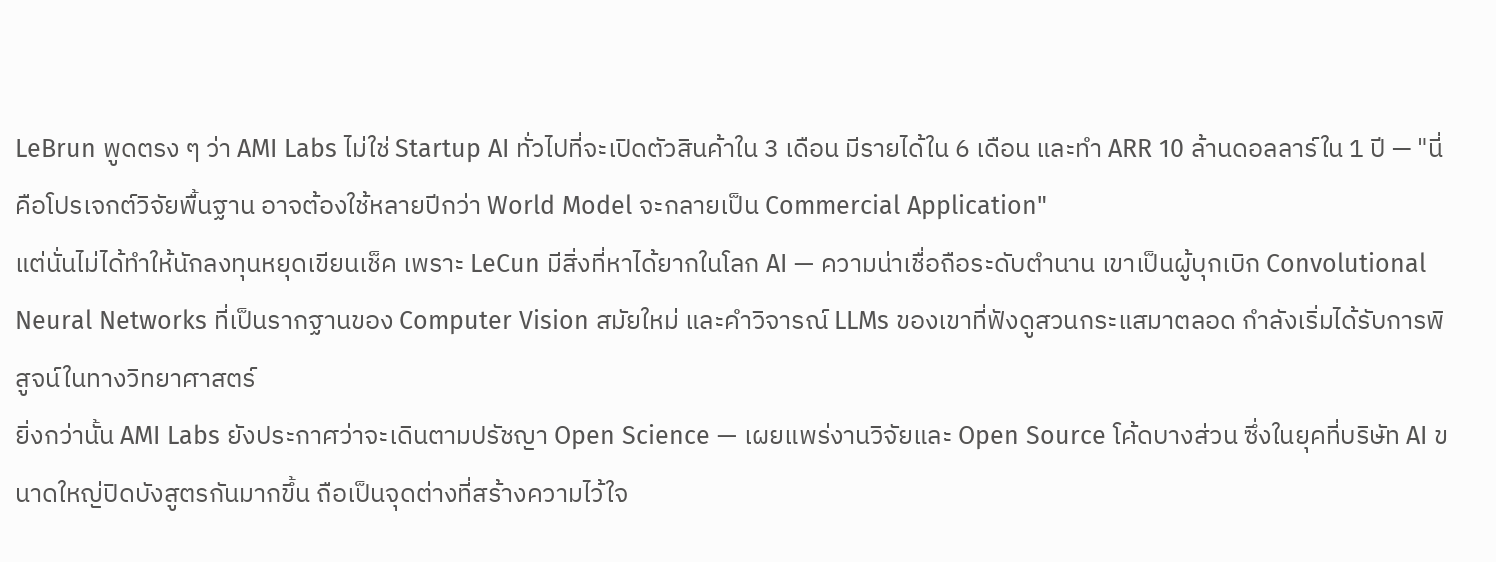LeBrun พูดตรง ๆ ว่า AMI Labs ไม่ใช่ Startup AI ทั่วไปที่จะเปิดตัวสินค้าใน 3 เดือน มีรายได้ใน 6 เดือน และทำ ARR 10 ล้านดอลลาร์ใน 1 ปี — "นี่คือโปรเจกต์วิจัยพื้นฐาน อาจต้องใช้หลายปีกว่า World Model จะกลายเป็น Commercial Application"
แต่นั่นไม่ได้ทำให้นักลงทุนหยุดเขียนเช็ค เพราะ LeCun มีสิ่งที่หาได้ยากในโลก AI — ความน่าเชื่อถือระดับตำนาน เขาเป็นผู้บุกเบิก Convolutional Neural Networks ที่เป็นรากฐานของ Computer Vision สมัยใหม่ และคำวิจารณ์ LLMs ของเขาที่ฟังดูสวนกระแสมาตลอด กำลังเริ่มได้รับการพิสูจน์ในทางวิทยาศาสตร์
ยิ่งกว่านั้น AMI Labs ยังประกาศว่าจะเดินตามปรัชญา Open Science — เผยแพร่งานวิจัยและ Open Source โค้ดบางส่วน ซึ่งในยุคที่บริษัท AI ขนาดใหญ่ปิดบังสูตรกันมากขึ้น ถือเป็นจุดต่างที่สร้างความไว้ใจ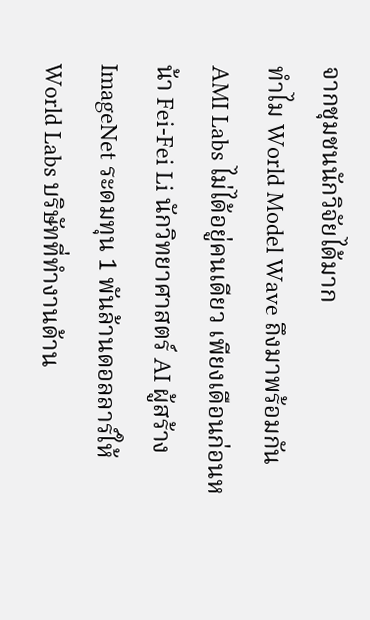จากชุมชนนักวิจัยได้มาก
ทำไม World Model Wave ถึงมาพร้อมกัน
AMI Labs ไม่ได้อยู่คนเดียว เพียงเดือนก่อนหน้า Fei-Fei Li นักวิทยาศาสตร์ AI ผู้สร้าง ImageNet ระดมทุน 1 พันล้านดอลลาร์ให้ World Labs บริษัทที่ทำงานด้าน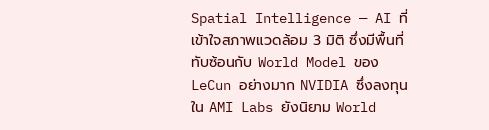Spatial Intelligence — AI ที่เข้าใจสภาพแวดล้อม 3 มิติ ซึ่งมีพื้นที่ทับซ้อนกับ World Model ของ LeCun อย่างมาก NVIDIA ซึ่งลงทุนใน AMI Labs ยังนิยาม World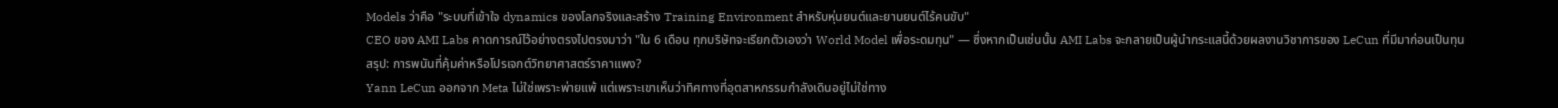Models ว่าคือ "ระบบที่เข้าใจ dynamics ของโลกจริงและสร้าง Training Environment สำหรับหุ่นยนต์และยานยนต์ไร้คนขับ"
CEO ของ AMI Labs คาดการณ์ไว้อย่างตรงไปตรงมาว่า "ใน 6 เดือน ทุกบริษัทจะเรียกตัวเองว่า World Model เพื่อระดมทุน" — ซึ่งหากเป็นเช่นนั้น AMI Labs จะกลายเป็นผู้นำกระแสนี้ด้วยผลงานวิชาการของ LeCun ที่มีมาก่อนเป็นทุน
สรุป: การพนันที่คุ้มค่าหรือโปรเจกต์วิทยาศาสตร์ราคาแพง?
Yann LeCun ออกจาก Meta ไม่ใช่เพราะพ่ายแพ้ แต่เพราะเขาเห็นว่าทิศทางที่อุตสาหกรรมกำลังเดินอยู่ไม่ใช่ทาง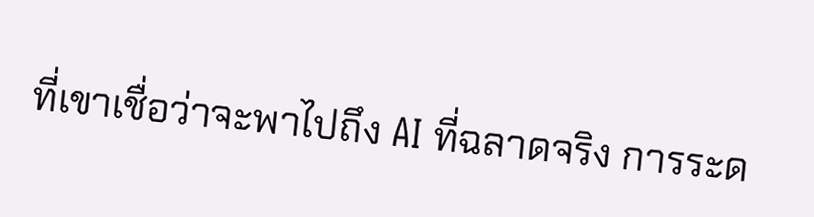ที่เขาเชื่อว่าจะพาไปถึง AI ที่ฉลาดจริง การระด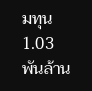มทุน 1.03 พันล้าน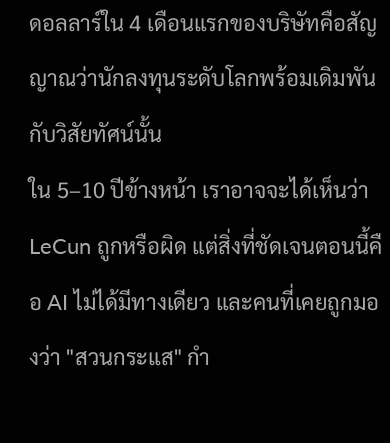ดอลลาร์ใน 4 เดือนแรกของบริษัทคือสัญญาณว่านักลงทุนระดับโลกพร้อมเดิมพันกับวิสัยทัศน์นั้น
ใน 5–10 ปีข้างหน้า เราอาจจะได้เห็นว่า LeCun ถูกหรือผิด แต่สิ่งที่ชัดเจนตอนนี้คือ AI ไม่ได้มีทางเดียว และคนที่เคยถูกมองว่า "สวนกระแส" กำ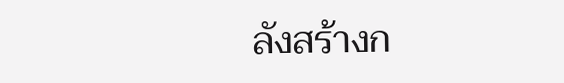ลังสร้างก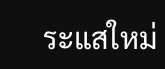ระแสใหม่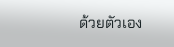ด้วยตัวเอง